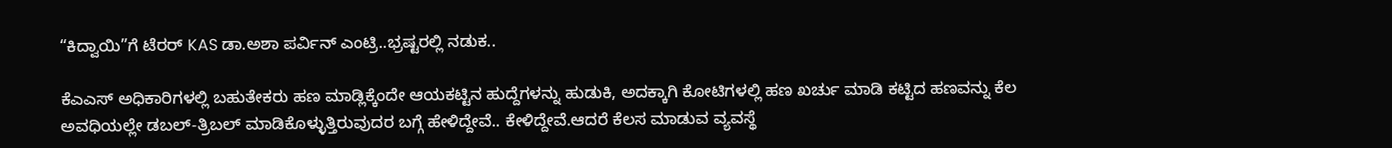“ಕಿದ್ವಾಯಿ”ಗೆ ಟೆರರ್ KAS ಡಾ.ಅಶಾ ಪರ್ವಿನ್ ಎಂಟ್ರಿ..ಭ್ರಷ್ಟರಲ್ಲಿ ನಡುಕ..

ಕೆಎಎಸ್ ಅಧಿಕಾರಿಗಳಲ್ಲಿ ಬಹುತೇಕರು ಹಣ ಮಾಡ್ಲಿಕ್ಕೆಂದೇ ಆಯಕಟ್ಟಿನ ಹುದ್ದೆಗಳನ್ನು ಹುಡುಕಿ, ಅದಕ್ಕಾಗಿ ಕೋಟಿಗಳಲ್ಲಿ ಹಣ ಖರ್ಚು ಮಾಡಿ ಕಟ್ಟಿದ ಹಣವನ್ನು ಕೆಲ ಅವಧಿಯಲ್ಲೇ ಡಬಲ್-ತ್ರಿಬಲ್ ಮಾಡಿಕೊಳ್ಳುತ್ತಿರುವುದರ ಬಗ್ಗೆ ಹೇಳಿದ್ದೇವೆ.. ಕೇಳಿದ್ದೇವೆ.ಆದರೆ ಕೆಲಸ ಮಾಡುವ ವ್ಯವಸ್ಥೆ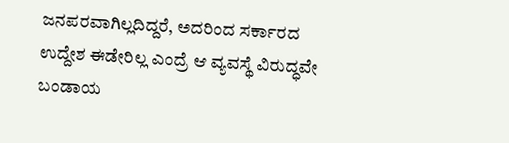ಜನಪರವಾಗಿಲ್ಲದಿದ್ದರೆ, ಅದರಿಂದ ಸರ್ಕಾರದ ಉದ್ದೇಶ ಈಡೇರಿಲ್ಲ ಎಂದ್ರೆ ಆ ವ್ಯವಸ್ಥೆ ವಿರುದ್ಧವೇ ಬಂಡಾಯ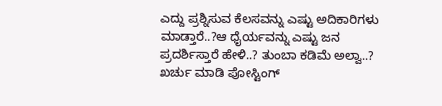ಎದ್ದು ಪ್ರಶ್ನಿಸುವ ಕೆಲಸವನ್ನು ಎಷ್ಟು ಅದಿಕಾರಿಗಳು ಮಾಡ್ತಾರೆ..?ಆ ಧೈರ್ಯವನ್ನು ಎಷ್ಟು ಜನ ಪ್ರದರ್ಶಿಸ್ತಾರೆ ಹೇಳಿ..? ತುಂಬಾ ಕಡಿಮೆ ಅಲ್ವಾ..? ಖರ್ಚು ಮಾಡಿ ಪೋಸ್ಟಿಂಗ್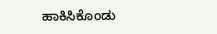ಹಾಕಿಸಿಕೊಂಡು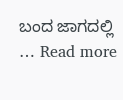ಬಂದ ಜಾಗದಲ್ಲಿ … Read more